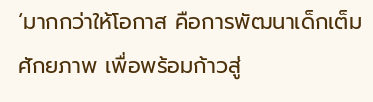‘มากกว่าให้โอกาส คือการพัฒนาเด็กเต็มศักยภาพ เพื่อพร้อมก้าวสู่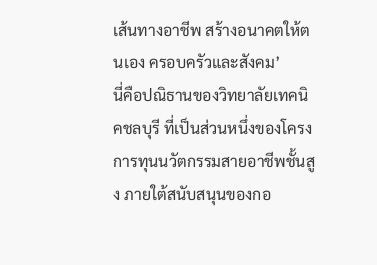เส้นทางอาชีพ สร้างอนาคตให้ตนเอง ครอบครัวและสังคม’
นี่คือปณิธานของวิทยาลัยเทคนิคชลบุรี ที่เป็นส่วนหนึ่งของโครงการทุนนวัตกรรมสายอาชีพชั้นสูง ภายใต้สนับสนุนของกอ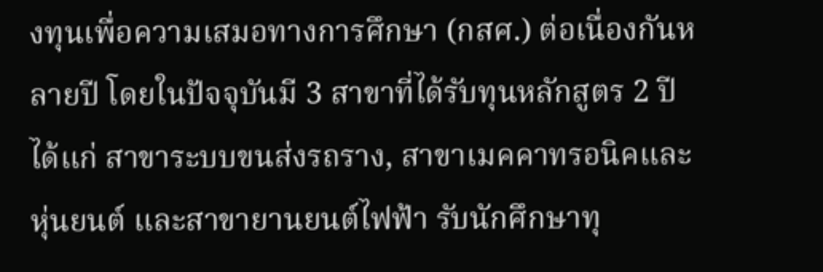งทุนเพื่อความเสมอทางการศึกษา (กสศ.) ต่อเนื่องกันหลายปี โดยในปัจจุบันมี 3 สาขาที่ได้รับทุนหลักสูตร 2 ปี ได้แก่ สาขาระบบขนส่งรถราง, สาขาเมคคาทรอนิคและหุ่นยนต์ และสาขายานยนต์ไฟฟ้า รับนักศึกษาทุ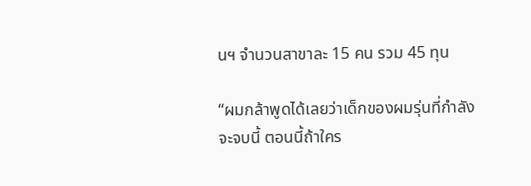นฯ จำนวนสาขาละ 15 คน รวม 45 ทุน

“ผมกล้าพูดได้เลยว่าเด็กของผมรุ่นที่กำลังจะจบนี้ ตอนนี้ถ้าใคร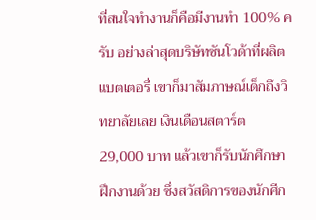ที่สนใจทำงานก็คือมีงานทำ 100% ครับ อย่างล่าสุดบริษัทซันโวด้าที่ผลิตแบตเตอรี่ เขาก็มาสัมภาษณ์เด็กถึงวิทยาลัยเลย เงินเดือนสตาร์ต 29,000 บาท แล้วเขาก็รับนักศึกษาฝึกงานด้วย ซึ่งสวัสดิการของนักศีก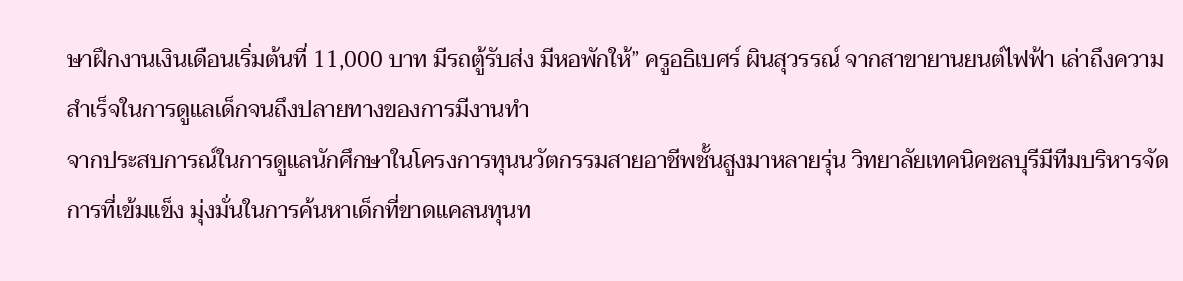ษาฝึกงานเงินเดือนเริ่มต้นที่ 11,000 บาท มีรถตู้รับส่ง มีหอพักให้” ครูอธิเบศร์ ผินสุวรรณ์ จากสาขายานยนต์ไฟฟ้า เล่าถึงความสำเร็จในการดูแลเด็กจนถึงปลายทางของการมีงานทำ
จากประสบการณ์ในการดูแลนักศึกษาในโครงการทุนนวัตกรรมสายอาชีพชั้นสูงมาหลายรุ่น วิทยาลัยเทคนิคชลบุรีมีทีมบริหารจัดการที่เข้มแข็ง มุ่งมั่นในการค้นหาเด็กที่ขาดแคลนทุนท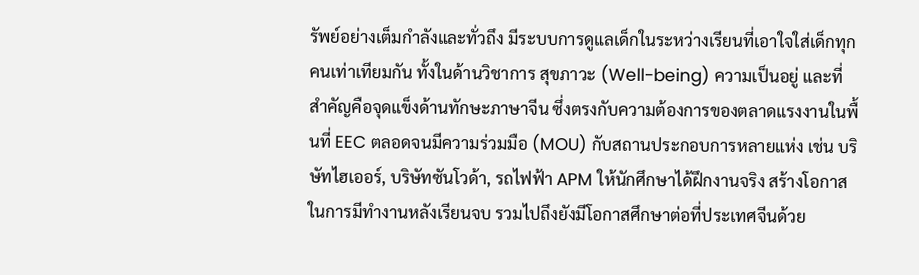รัพย์อย่างเต็มกำลังและทั่วถึง มีระบบการดูแลเด็กในระหว่างเรียนที่เอาใจใส่เด็กทุกคนเท่าเทียมกัน ทั้งในด้านวิชาการ สุขภาวะ (Well-being) ความเป็นอยู่ และที่สำคัญคือจุดแข็งด้านทักษะภาษาจีน ซึ่งตรงกับความต้องการของตลาดแรงงานในพื้นที่ EEC ตลอดจนมีความร่วมมือ (MOU) กับสถานประกอบการหลายแห่ง เช่น บริษัทไฮเออร์, บริษัทซันโวด้า, รถไฟฟ้า APM ให้นักศึกษาได้ฝึกงานจริง สร้างโอกาสในการมีทำงานหลังเรียนจบ รวมไปถึงยังมีโอกาสศึกษาต่อที่ประเทศจีนด้วย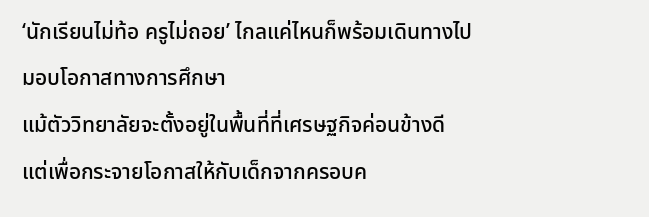‘นักเรียนไม่ท้อ ครูไม่ถอย’ ไกลแค่ไหนก็พร้อมเดินทางไปมอบโอกาสทางการศึกษา
แม้ตัววิทยาลัยจะตั้งอยู่ในพื้นที่ที่เศรษฐกิจค่อนข้างดี แต่เพื่อกระจายโอกาสให้กับเด็กจากครอบค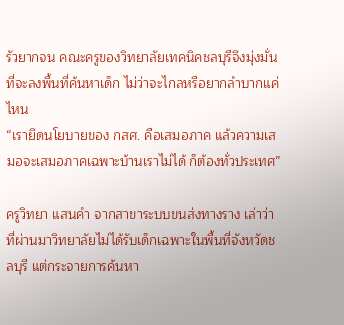รัวยากจน คณะครูของวิทยาลัยเทคนิคชลบุรีจึงมุ่งมั่นที่จะลงพื้นที่ค้นหาเด็ก ไม่ว่าจะไกลหรือยากลำบากแค่ไหน
“เรายึดนโยบายของ กสศ. คือเสมอภาค แล้วความเสมอจะเสมอภาคเฉพาะบ้านเราไม่ได้ ก็ต้องทั่วประเทศ”

ครูวิทยา แสนคำ จากสาขาระบบขนส่งทางราง เล่าว่าที่ผ่านมาวิทยาลัยไม่ได้รับเด็กเฉพาะในพื้นที่จังหวัดชลบุรี แต่กระจายการค้นหา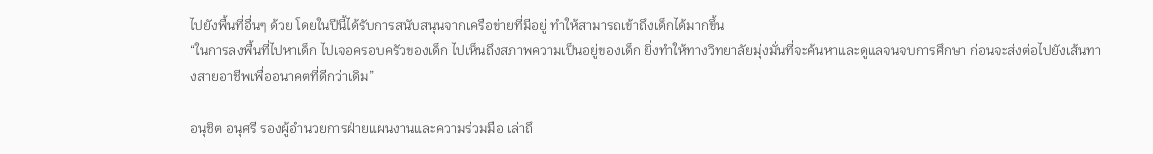ไปยังพื้นที่อื่นๆ ด้วย โดยในปีนี้ได้รับการสนับสนุนจากเครือข่ายที่มีอยู่ ทำให้สามารถเข้าถึงเด็กได้มากขึ้น
“ในการลงพื้นที่ไปหาเด็ก ไปเจอครอบครัวของเด็ก ไปเห็นถึงสภาพความเป็นอยู่ของเด็ก ยิ่งทำให้ทางวิทยาลัยมุ่งมั่นที่จะค้นหาและดูแลจนจบการศึกษา ก่อนจะส่งต่อไปยังเส้นทางสายอาชีพเพื่ออนาคตที่ดีกว่าเดิม”

อนุชิต อนุศรี รองผู้อำนวยการฝ่ายแผนงานและความร่วมมือ เล่าถึ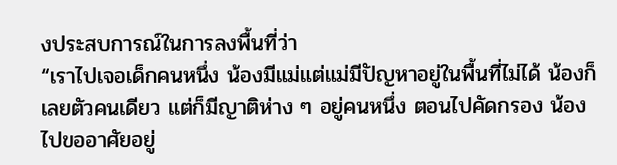งประสบการณ์ในการลงพื้นที่ว่า
“เราไปเจอเด็กคนหนึ่ง น้องมีแม่แต่แม่มีปัญหาอยู่ในพื้นที่ไม่ได้ น้องก็เลยตัวคนเดียว แต่ก็มีญาติห่าง ๆ อยู่คนหนึ่ง ตอนไปคัดกรอง น้องไปขออาศัยอยู่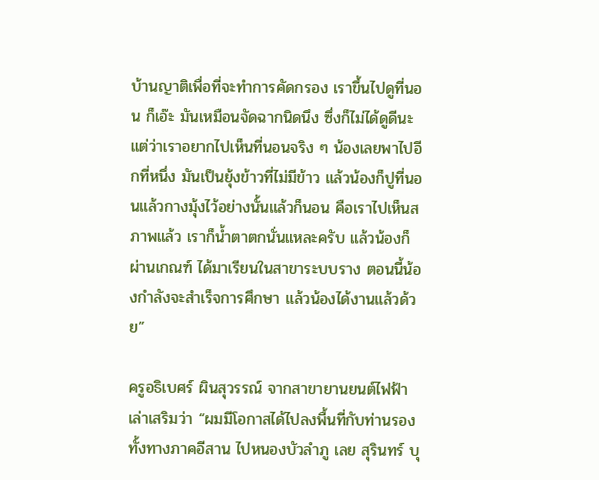บ้านญาติเพื่อที่จะทำการคัดกรอง เราขึ้นไปดูที่นอน ก็เอ๊ะ มันเหมือนจัดฉากนิดนึง ซึ่งก็ไม่ได้ดูดีนะ แต่ว่าเราอยากไปเห็นที่นอนจริง ๆ น้องเลยพาไปอีกที่หนึ่ง มันเป็นยุ้งข้าวที่ไม่มีข้าว แล้วน้องก็ปูที่นอนแล้วกางมุ้งไว้อย่างนั้นแล้วก็นอน คือเราไปเห็นสภาพแล้ว เราก็น้ำตาตกนั่นแหละครับ แล้วน้องก็ผ่านเกณฑ์ ได้มาเรียนในสาขาระบบราง ตอนนี้น้องกำลังจะสำเร็จการศึกษา แล้วน้องได้งานแล้วด้วย”

ครูอธิเบศร์ ผินสุวรรณ์ จากสาขายานยนต์ไฟฟ้า เล่าเสริมว่า “ผมมีโอกาสได้ไปลงพื้นที่กับท่านรอง ทั้งทางภาคอีสาน ไปหนองบัวลำภู เลย สุรินทร์ บุ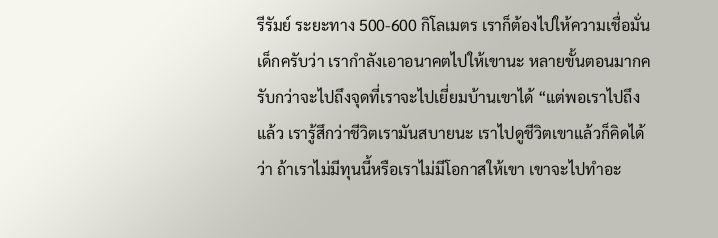รีรัมย์ ระยะทาง 500-600 กิโลเมตร เราก็ต้องไปให้ความเชื่อมั่นเด็กครับว่า เรากำลังเอาอนาคตไปให้เขานะ หลายขั้นตอนมากครับกว่าจะไปถึงจุดที่เราจะไปเยี่ยมบ้านเขาได้ “แต่พอเราไปถึงแล้ว เรารู้สึกว่าชีวิตเรามันสบายนะ เราไปดูชีวิตเขาแล้วก็คิดได้ว่า ถ้าเราไม่มีทุนนี้หรือเราไม่มีโอกาสให้เขา เขาจะไปทำอะ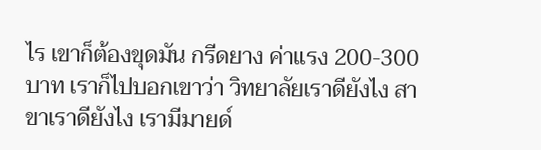ไร เขาก็ต้องขุดมัน กรีดยาง ค่าแรง 200-300 บาท เราก็ไปบอกเขาว่า วิทยาลัยเราดียังไง สาขาเราดียังไง เรามีมายด์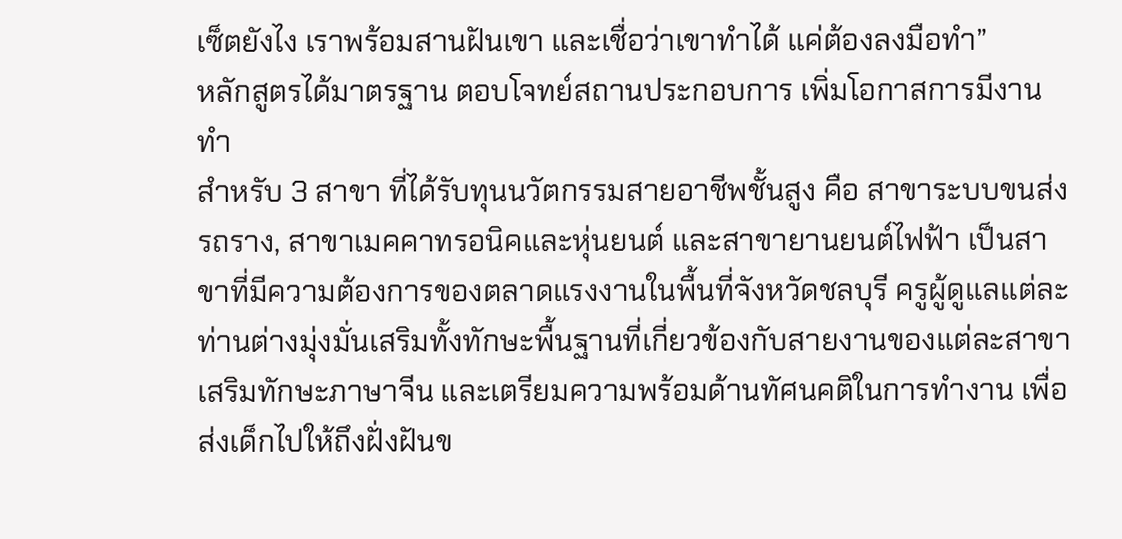เซ็ตยังไง เราพร้อมสานฝันเขา และเชื่อว่าเขาทำได้ แค่ต้องลงมือทำ”
หลักสูตรได้มาตรฐาน ตอบโจทย์สถานประกอบการ เพิ่มโอกาสการมีงานทำ
สำหรับ 3 สาขา ที่ได้รับทุนนวัตกรรมสายอาชีพชั้นสูง คือ สาขาระบบขนส่งรถราง, สาขาเมคคาทรอนิคและหุ่นยนต์ และสาขายานยนต์ไฟฟ้า เป็นสาขาที่มีความต้องการของตลาดแรงงานในพื้นที่จังหวัดชลบุรี ครูผู้ดูแลแต่ละท่านต่างมุ่งมั่นเสริมทั้งทักษะพื้นฐานที่เกี่ยวข้องกับสายงานของแต่ละสาขา เสริมทักษะภาษาจีน และเตรียมความพร้อมด้านทัศนคติในการทำงาน เพื่อส่งเด็กไปให้ถึงฝั่งฝันข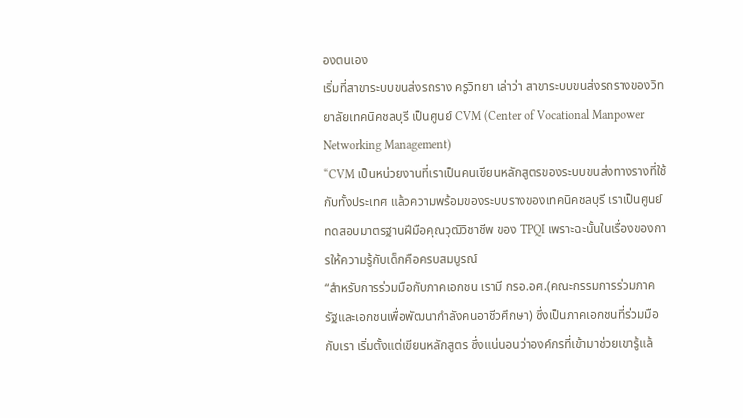องตนเอง
เริ่มที่สาขาระบบขนส่งรถราง ครูวิทยา เล่าว่า สาขาระบบขนส่งรถรางของวิทยาลัยเทคนิคชลบุรี เป็นศูนย์ CVM (Center of Vocational Manpower Networking Management)
“CVM เป็นหน่วยงานที่เราเป็นคนเขียนหลักสูตรของระบบขนส่งทางรางที่ใช้กับทั้งประเทศ แล้วความพร้อมของระบบรางของเทคนิคชลบุรี เราเป็นศูนย์ทดสอบมาตรฐานฝีมือคุณวุฒิวิชาชีพ ของ TPQI เพราะฉะนั้นในเรื่องของการให้ความรู้กับเด็กคือครบสมบูรณ์
“สำหรับการร่วมมือกับภาคเอกชน เรามี กรอ.อศ.(คณะกรรมการร่วมภาครัฐและเอกชนเพื่อพัฒนากำลังคนอาชีวศึกษา) ซึ่งเป็นภาคเอกชนที่ร่วมมือกับเรา เริ่มตั้งแต่เขียนหลักสูตร ซึ่งแน่นอนว่าองค์กรที่เข้ามาช่วยเขารู้แล้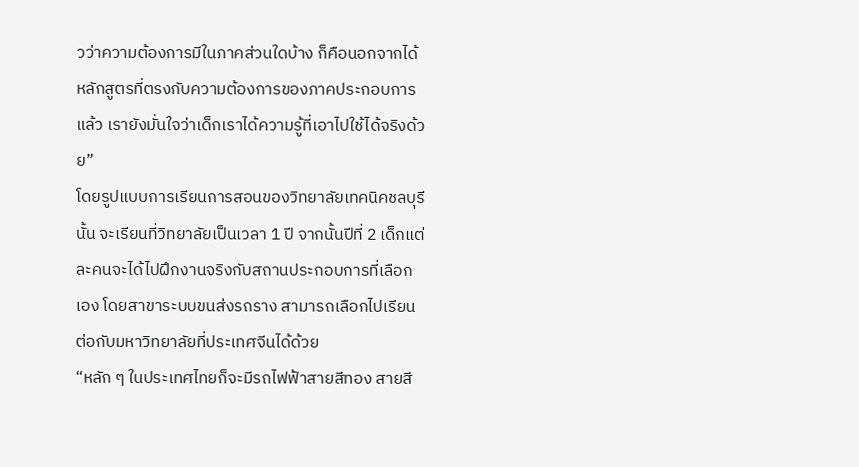วว่าความต้องการมีในภาคส่วนใดบ้าง ก็คือนอกจากได้หลักสูตรที่ตรงกับความต้องการของภาคประกอบการแล้ว เรายังมั่นใจว่าเด็กเราได้ความรู้ที่เอาไปใช้ได้จริงด้วย”
โดยรูปแบบการเรียนการสอนของวิทยาลัยเทคนิคชลบุรีนั้น จะเรียนที่วิทยาลัยเป็นเวลา 1 ปี จากนั้นปีที่ 2 เด็กแต่ละคนจะได้ไปฝึกงานจริงกับสถานประกอบการที่เลือกเอง โดยสาขาระบบขนส่งรถราง สามารถเลือกไปเรียนต่อกับมหาวิทยาลัยที่ประเทศจีนได้ด้วย
“หลัก ๆ ในประเทศไทยก็จะมีรถไฟฟ้าสายสีทอง สายสี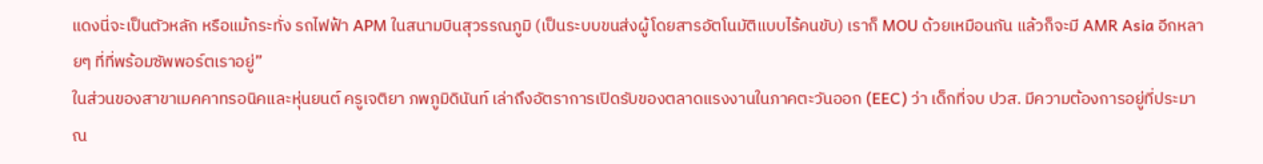แดงนี่จะเป็นตัวหลัก หรือแม้กระทั่ง รถไฟฟ้า APM ในสนามบินสุวรรณภูมิ (เป็นระบบขนส่งผู้โดยสารอัตโนมัติแบบไร้คนขับ) เราก็ MOU ด้วยเหมือนกัน แล้วก็จะมี AMR Asia อีกหลายๆ ที่ที่พร้อมซัพพอร์ตเราอยู่”
ในส่วนของสาขาเมคคาทรอนิคและหุ่นยนต์ ครูเจติยา ภพภูมิดินันท์ เล่าถึงอัตราการเปิดรับของตลาดแรงงานในภาคตะวันออก (EEC) ว่า เด็กที่จบ ปวส. มีความต้องการอยู่ที่ประมาณ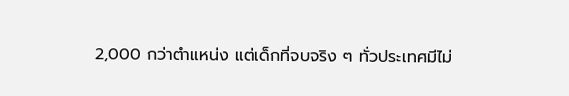2,000 กว่าตำแหน่ง แต่เด็กที่จบจริง ๆ ทั่วประเทศมีไม่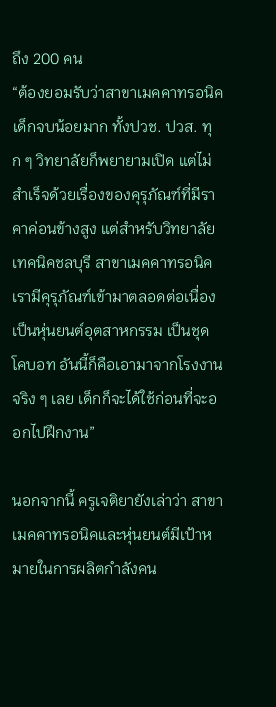ถึง 200 คน
“ต้องยอมรับว่าสาขาเมคคาทรอนิคเด็กจบน้อยมาก ทั้งปวช. ปวส. ทุก ๆ วิทยาลัยก็พยายามเปิด แต่ไม่สำเร็จด้วยเรื่องของคุรุภัณฑ์ที่มีราคาค่อนข้างสูง แต่สำหรับวิทยาลัยเทคนิคชลบุรี สาขาเมคคาทรอนิคเรามีคุรุภัณฑ์เข้ามาตลอดต่อเนื่อง เป็นหุ่นยนต์อุตสาหกรรม เป็นชุดโคบอท อันนี้ก็คือเอามาจากโรงงานจริง ๆ เลย เด็กก็จะได้ใช้ก่อนที่จะออกไปฝึกงาน”

นอกจากนี้ ครูเจติยายังเล่าว่า สาขาเมคคาทรอนิคและหุ่นยนต์มีเป้าหมายในการผลิตกำลังคน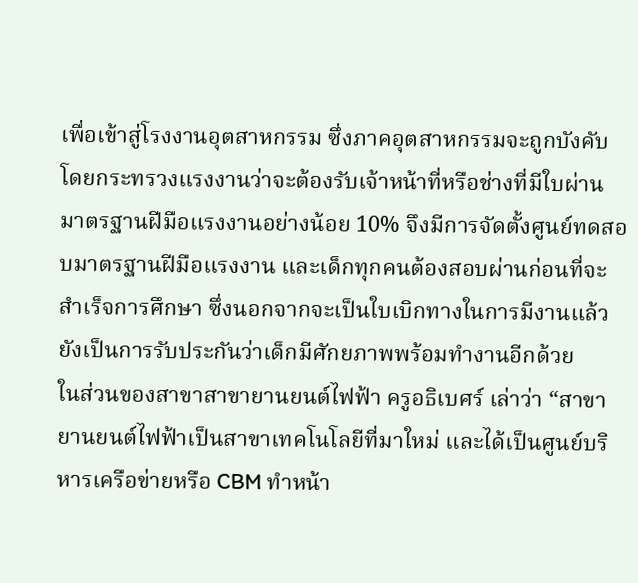เพื่อเข้าสู่โรงงานอุตสาหกรรม ซึ่งภาคอุตสาหกรรมจะถูกบังคับโดยกระทรวงแรงงานว่าจะต้องรับเจ้าหน้าที่หรือช่างที่มีใบผ่านมาตรฐานฝีมือแรงงานอย่างน้อย 10% จึงมีการจัดตั้งศูนย์ทดสอบมาตรฐานฝีมือแรงงาน และเด็กทุกคนต้องสอบผ่านก่อนที่จะสำเร็จการศึกษา ซึ่งนอกจากจะเป็นใบเบิกทางในการมีงานแล้ว ยังเป็นการรับประกันว่าเด็กมีศักยภาพพร้อมทำงานอีกด้วย
ในส่วนของสาขาสาขายานยนต์ไฟฟ้า ครูอธิเบศร์ เล่าว่า “สาขายานยนต์ไฟฟ้าเป็นสาขาเทคโนโลยีที่มาใหม่ และได้เป็นศูนย์บริหารเครือข่ายหรือ CBM ทำหน้า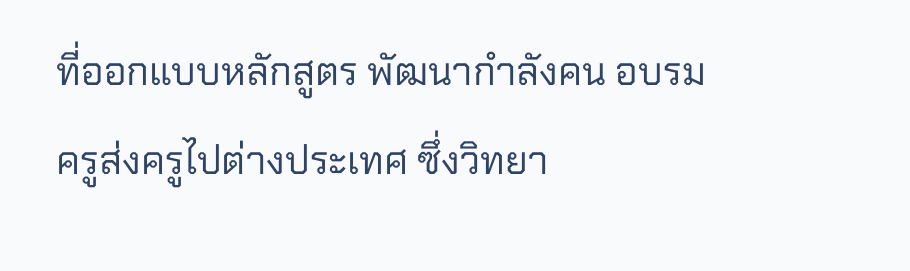ที่ออกแบบหลักสูตร พัฒนากำลังคน อบรมครูส่งครูไปต่างประเทศ ซึ่งวิทยา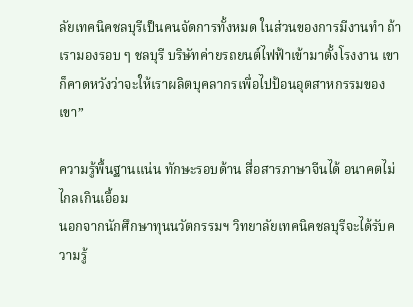ลัยเทคนิคชลบุรีเป็นคนจัดการทั้งหมด ในส่วนของการมีงานทำ ถ้าเรามองรอบ ๆ ชลบุรี บริษัทค่ายรถยนต์ไฟฟ้าเข้ามาตั้งโรงงาน เขาก็คาดหวังว่าจะให้เราผลิตบุคลากรเพื่อไปป้อนอุตสาหกรรมของเขา”

ความรู้พื้นฐานแน่น ทักษะรอบด้าน สื่อสารภาษาจีนได้ อนาคตไม่ไกลเกินเอื้อม
นอกจากนักศึกษาทุนนวัตกรรมฯ วิทยาลัยเทคนิคชลบุรีจะได้รับความรู้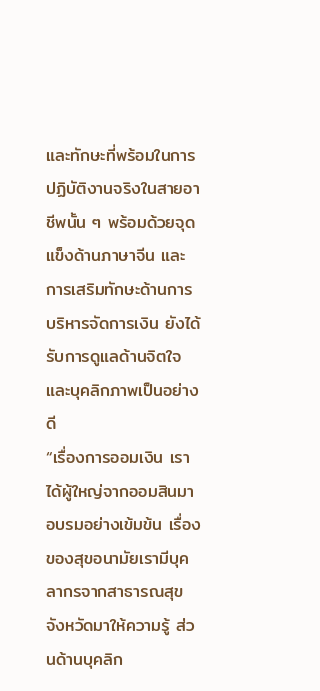และทักษะที่พร้อมในการปฏิบัติงานจริงในสายอาชีพนั้น ๆ พร้อมด้วยจุดแข็งด้านภาษาจีน และการเสริมทักษะด้านการบริหารจัดการเงิน ยังได้รับการดูแลด้านจิตใจและบุคลิกภาพเป็นอย่างดี
“เรื่องการออมเงิน เราได้ผู้ใหญ่จากออมสินมาอบรมอย่างเข้มข้น เรื่องของสุขอนามัยเรามีบุคลากรจากสาธารณสุขจังหวัดมาให้ความรู้ ส่วนด้านบุคลิก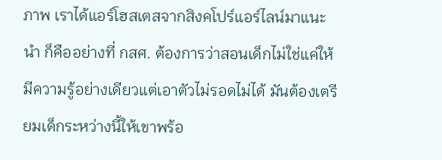ภาพ เราได้แอร์โฮสเตสจากสิงคโปร์แอร์ไลน์มาแนะนำ ก็คืออย่างที่ กสศ. ต้องการว่าสอนเด็กไม่ใช่แค่ให้มีความรู้อย่างเดียวแต่เอาตัวไม่รอดไม่ได้ มันต้องเตรียมเด็กระหว่างนี้ให้เขาพร้อ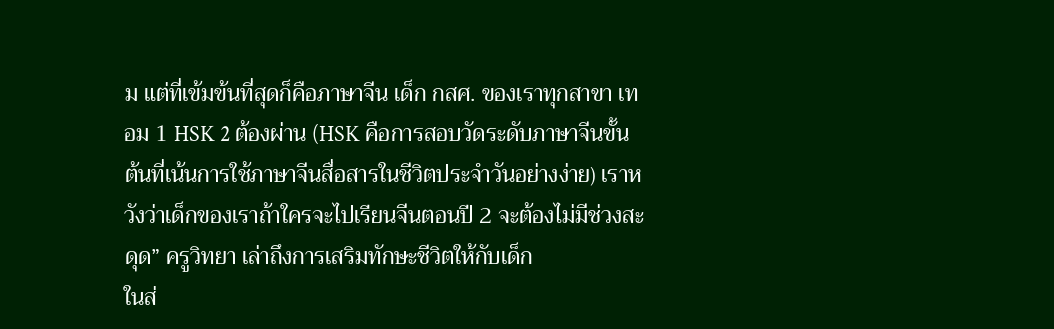ม แต่ที่เข้มข้นที่สุดก็คือภาษาจีน เด็ก กสศ. ของเราทุกสาขา เทอม 1 HSK 2 ต้องผ่าน (HSK คือการสอบวัดระดับภาษาจีนขั้นต้นที่เน้นการใช้ภาษาจีนสื่อสารในชีวิตประจำวันอย่างง่าย) เราหวังว่าเด็กของเราถ้าใครจะไปเรียนจีนตอนปี 2 จะต้องไม่มีช่วงสะดุด” ครูวิทยา เล่าถึงการเสริมทักษะชีวิตให้กับเด็ก
ในส่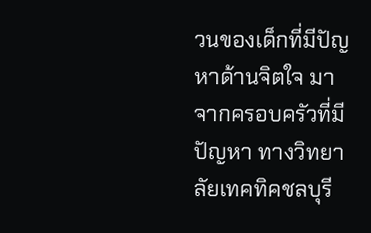วนของเด็กที่มีปัญหาด้านจิตใจ มาจากครอบครัวที่มีปัญหา ทางวิทยาลัยเทคทิคชลบุรี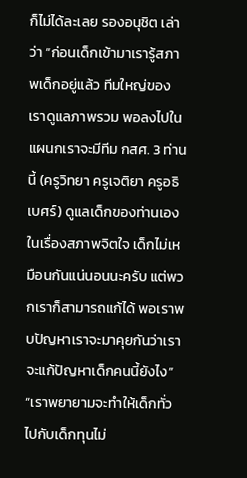ก็ไม่ได้ละเลย รองอนุชิต เล่าว่า “ก่อนเด็กเข้ามาเรารู้สภาพเด็กอยู่แล้ว ทีมใหญ่ของเราดูแลภาพรวม พอลงไปในแผนกเราจะมีทีม กสศ. 3 ท่านนี้ (ครูวิทยา ครูเจติยา ครูอธิเบศร์) ดูแลเด็กของท่านเอง ในเรื่องสภาพจิตใจ เด็กไม่เหมือนกันแน่นอนนะครับ แต่พวกเราก็สามารถแก้ได้ พอเราพบปัญหาเราจะมาคุยกันว่าเราจะแก้ปัญหาเด็กคนนี้ยังไง”
“เราพยายามจะทำให้เด็กทั่วไปกับเด็กทุนไม่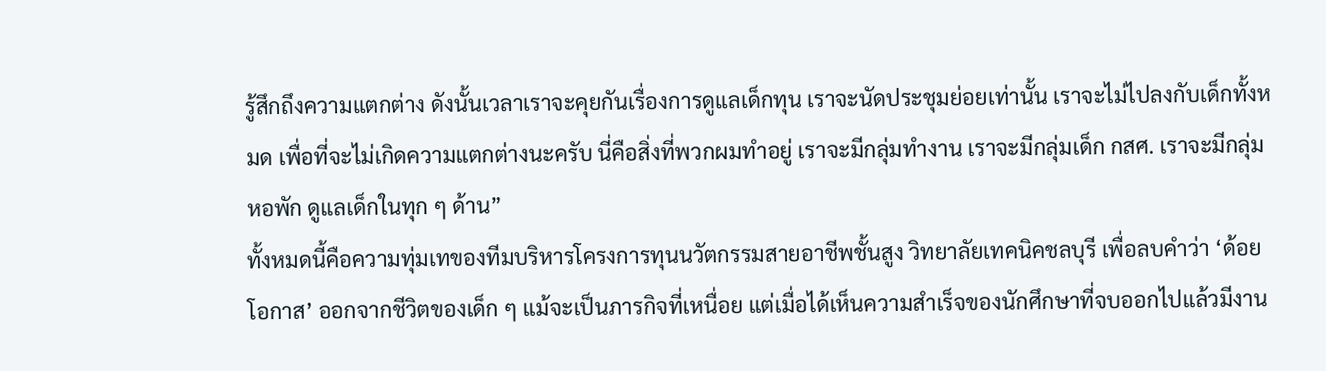รู้สึกถึงความแตกต่าง ดังนั้นเวลาเราจะคุยกันเรื่องการดูแลเด็กทุน เราจะนัดประชุมย่อยเท่านั้น เราจะไม่ไปลงกับเด็กทั้งหมด เพื่อที่จะไม่เกิดความแตกต่างนะครับ นี่คือสิ่งที่พวกผมทำอยู่ เราจะมีกลุ่มทำงาน เราจะมีกลุ่มเด็ก กสศ. เราจะมีกลุ่มหอพัก ดูแลเด็กในทุก ๆ ด้าน”
ทั้งหมดนี้คือความทุ่มเทของทีมบริหารโครงการทุนนวัตกรรมสายอาชีพชั้นสูง วิทยาลัยเทคนิคชลบุรี เพื่อลบคำว่า ‘ด้อยโอกาส’ ออกจากชีวิตของเด็ก ๆ แม้จะเป็นภารกิจที่เหนื่อย แต่เมื่อได้เห็นความสำเร็จของนักศึกษาที่จบออกไปแล้วมีงาน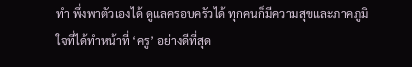ทำ พึ่งพาตัวเองได้ ดูแลครอบครัวได้ ทุกคนก็มีความสุขและภาคภูมิใจที่ได้ทำหน้าที่ ‘ครู’ อย่างดีที่สุด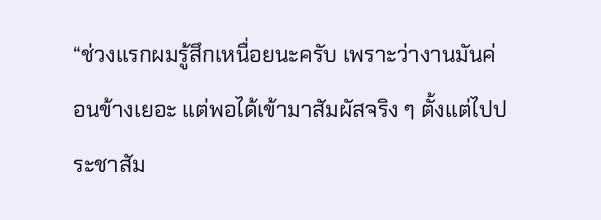“ช่วงแรกผมรู้สึกเหนื่อยนะครับ เพราะว่างานมันค่อนข้างเยอะ แต่พอได้เข้ามาสัมผัสจริง ๆ ตั้งแต่ไปประชาสัม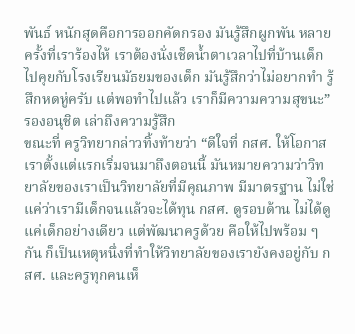พันธ์ หนักสุดคือการออกคัดกรอง มันรู้สึกผูกพัน หลายครั้งที่เราร้องไห้ เราต้องนั่งเช็ดน้ำตาเวลาไปที่บ้านเด็ก ไปคุยกับโรงเรียนมัธยมของเด็ก มันรู้สึกว่าไม่อยากทำ รู้สึกหดหู่ครับ แต่พอทำไปแล้ว เราก็มีความความสุขนะ” รองอนุชิต เล่าถึงความรู้สึก
ขณะที่ ครูวิทยากล่าวทิ้งท้ายว่า “ดีใจที่ กสศ. ให้โอกาสเราตั้งแต่แรกเริ่มจนมาถึงตอนนี้ มันหมายความว่าวิทยาลัยของเราเป็นวิทยาลัยที่มีคุณภาพ มีมาตรฐาน ไม่ใช่แค่ว่าเรามีเด็กจนแล้วจะได้ทุน กสศ. ดูรอบด้าน ไม่ได้ดูแค่เด็กอย่างเดียว แต่พัฒนาครูด้วย คือให้ไปพร้อม ๆ กัน ก็เป็นเหตุหนึ่งที่ทำให้วิทยาลัยของเรายังคงอยู่กับ กสศ. และครูทุกคนเห็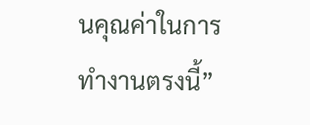นคุณค่าในการทำงานตรงนี้”